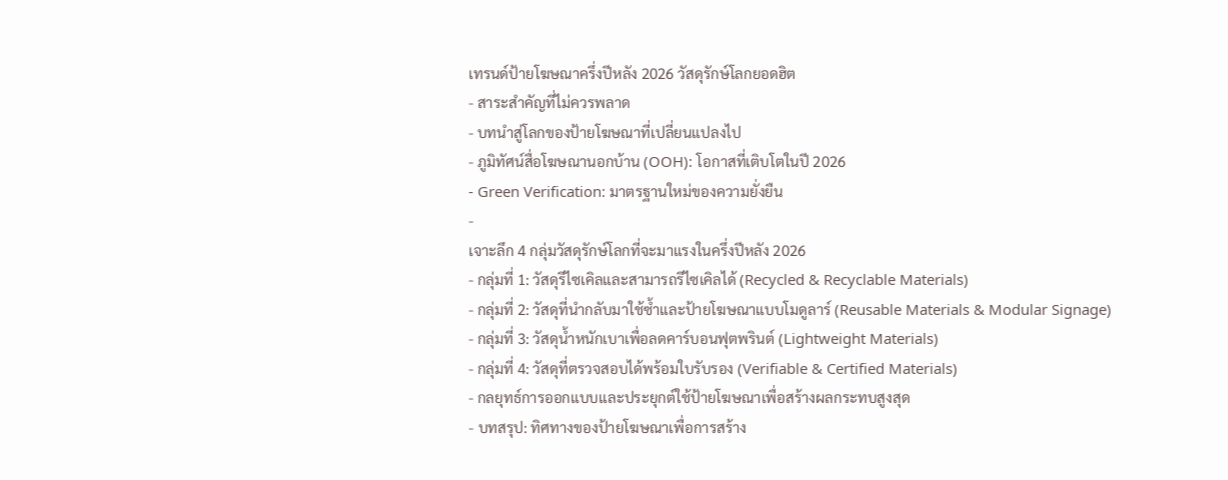เทรนด์ป้ายโฆษณาครึ่งปีหลัง 2026 วัสดุรักษ์โลกยอดฮิต
- สาระสำคัญที่ไม่ควรพลาด
- บทนำสู่โลกของป้ายโฆษณาที่เปลี่ยนแปลงไป
- ภูมิทัศน์สื่อโฆษณานอกบ้าน (OOH): โอกาสที่เติบโตในปี 2026
- Green Verification: มาตรฐานใหม่ของความยั่งยืน
-
เจาะลึก 4 กลุ่มวัสดุรักษ์โลกที่จะมาแรงในครึ่งปีหลัง 2026
- กลุ่มที่ 1: วัสดุรีไซเคิลและสามารถรีไซเคิลได้ (Recycled & Recyclable Materials)
- กลุ่มที่ 2: วัสดุที่นำกลับมาใช้ซ้ำและป้ายโฆษณาแบบโมดูลาร์ (Reusable Materials & Modular Signage)
- กลุ่มที่ 3: วัสดุน้ำหนักเบาเพื่อลดคาร์บอนฟุตพรินต์ (Lightweight Materials)
- กลุ่มที่ 4: วัสดุที่ตรวจสอบได้พร้อมใบรับรอง (Verifiable & Certified Materials)
- กลยุทธ์การออกแบบและประยุกต์ใช้ป้ายโฆษณาเพื่อสร้างผลกระทบสูงสุด
- บทสรุป: ทิศทางของป้ายโฆษณาเพื่อการสร้าง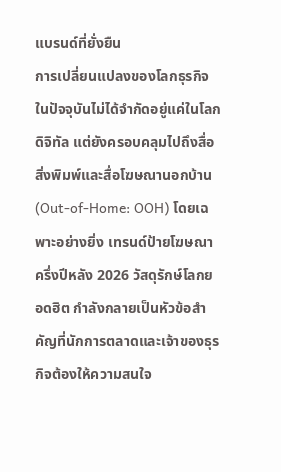แบรนด์ที่ยั่งยืน
การเปลี่ยนแปลงของโลกธุรกิจในปัจจุบันไม่ได้จำกัดอยู่แค่ในโลกดิจิทัล แต่ยังครอบคลุมไปถึงสื่อสิ่งพิมพ์และสื่อโฆษณานอกบ้าน (Out-of-Home: OOH) โดยเฉพาะอย่างยิ่ง เทรนด์ป้ายโฆษณาครึ่งปีหลัง 2026 วัสดุรักษ์โลกยอดฮิต กำลังกลายเป็นหัวข้อสำคัญที่นักการตลาดและเจ้าของธุรกิจต้องให้ความสนใจ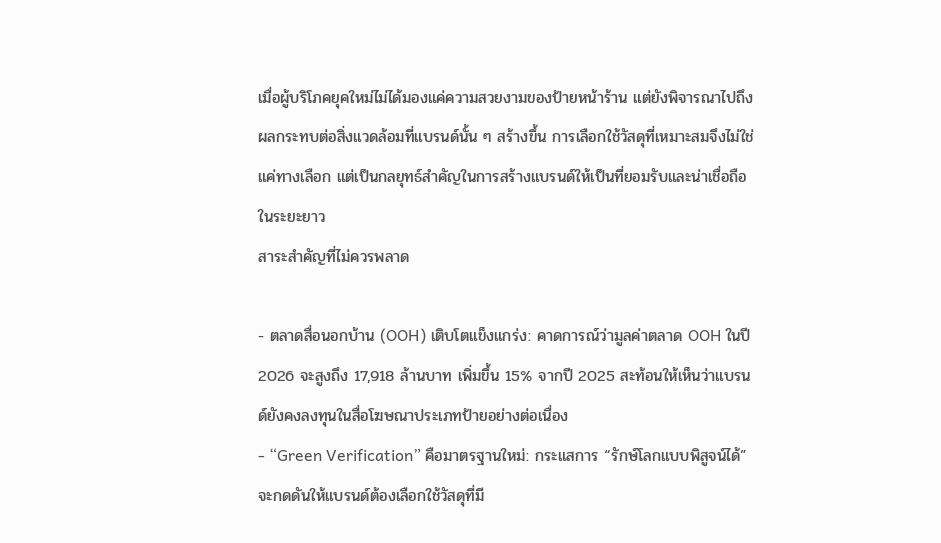เมื่อผู้บริโภคยุคใหม่ไม่ได้มองแค่ความสวยงามของป้ายหน้าร้าน แต่ยังพิจารณาไปถึงผลกระทบต่อสิ่งแวดล้อมที่แบรนด์นั้น ๆ สร้างขึ้น การเลือกใช้วัสดุที่เหมาะสมจึงไม่ใช่แค่ทางเลือก แต่เป็นกลยุทธ์สำคัญในการสร้างแบรนด์ให้เป็นที่ยอมรับและน่าเชื่อถือในระยะยาว
สาระสำคัญที่ไม่ควรพลาด

- ตลาดสื่อนอกบ้าน (OOH) เติบโตแข็งแกร่ง: คาดการณ์ว่ามูลค่าตลาด OOH ในปี 2026 จะสูงถึง 17,918 ล้านบาท เพิ่มขึ้น 15% จากปี 2025 สะท้อนให้เห็นว่าแบรนด์ยังคงลงทุนในสื่อโฆษณาประเภทป้ายอย่างต่อเนื่อง
- “Green Verification” คือมาตรฐานใหม่: กระแสการ “รักษ์โลกแบบพิสูจน์ได้” จะกดดันให้แบรนด์ต้องเลือกใช้วัสดุที่มี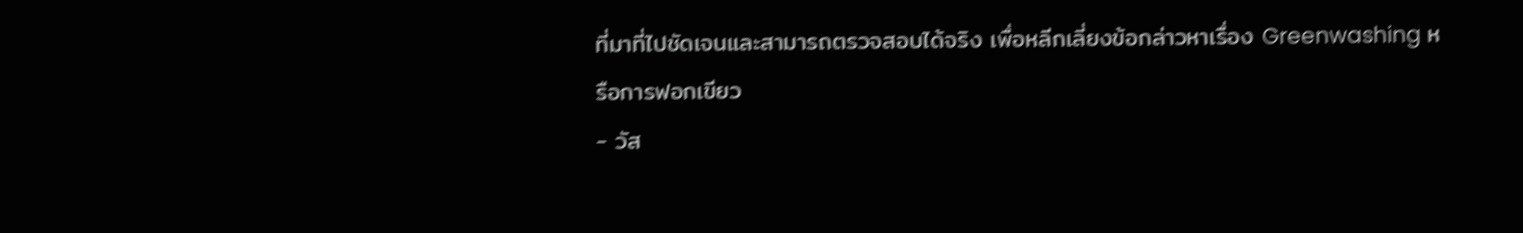ที่มาที่ไปชัดเจนและสามารถตรวจสอบได้จริง เพื่อหลีกเลี่ยงข้อกล่าวหาเรื่อง Greenwashing หรือการฟอกเขียว
- วัส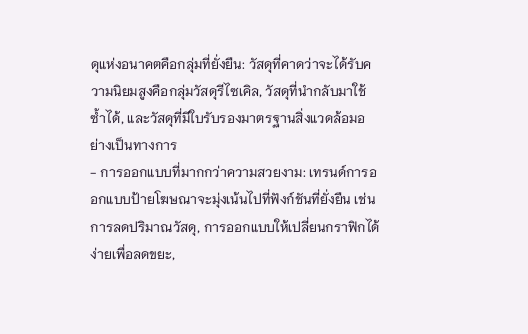ดุแห่งอนาคตคือกลุ่มที่ยั่งยืน: วัสดุที่คาดว่าจะได้รับความนิยมสูงคือกลุ่มวัสดุรีไซเคิล, วัสดุที่นำกลับมาใช้ซ้ำได้, และวัสดุที่มีใบรับรองมาตรฐานสิ่งแวดล้อมอย่างเป็นทางการ
- การออกแบบที่มากกว่าความสวยงาม: เทรนด์การออกแบบป้ายโฆษณาจะมุ่งเน้นไปที่ฟังก์ชันที่ยั่งยืน เช่น การลดปริมาณวัสดุ, การออกแบบให้เปลี่ยนกราฟิกได้ง่ายเพื่อลดขยะ,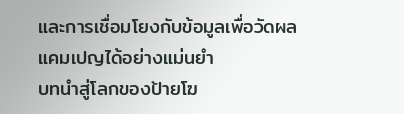และการเชื่อมโยงกับข้อมูลเพื่อวัดผลแคมเปญได้อย่างแม่นยำ
บทนำสู่โลกของป้ายโฆ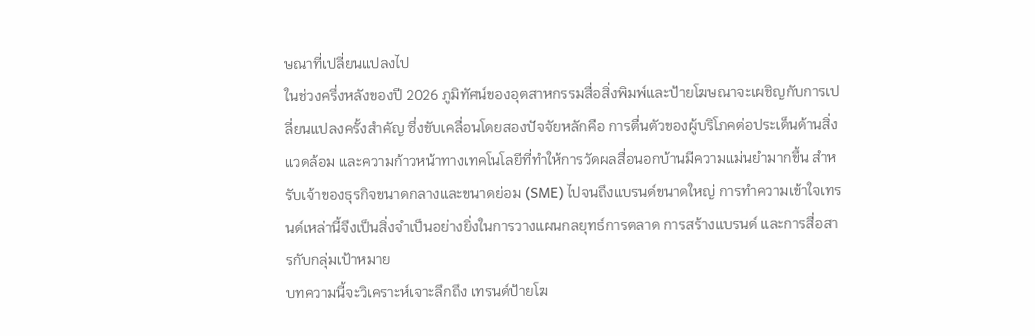ษณาที่เปลี่ยนแปลงไป
ในช่วงครึ่งหลังของปี 2026 ภูมิทัศน์ของอุตสาหกรรมสื่อสิ่งพิมพ์และป้ายโฆษณาจะเผชิญกับการเปลี่ยนแปลงครั้งสำคัญ ซึ่งขับเคลื่อนโดยสองปัจจัยหลักคือ การตื่นตัวของผู้บริโภคต่อประเด็นด้านสิ่งแวดล้อม และความก้าวหน้าทางเทคโนโลยีที่ทำให้การวัดผลสื่อนอกบ้านมีความแม่นยำมากขึ้น สำหรับเจ้าของธุรกิจขนาดกลางและขนาดย่อม (SME) ไปจนถึงแบรนด์ขนาดใหญ่ การทำความเข้าใจเทรนด์เหล่านี้จึงเป็นสิ่งจำเป็นอย่างยิ่งในการวางแผนกลยุทธ์การตลาด การสร้างแบรนด์ และการสื่อสารกับกลุ่มเป้าหมาย
บทความนี้จะวิเคราะห์เจาะลึกถึง เทรนด์ป้ายโฆ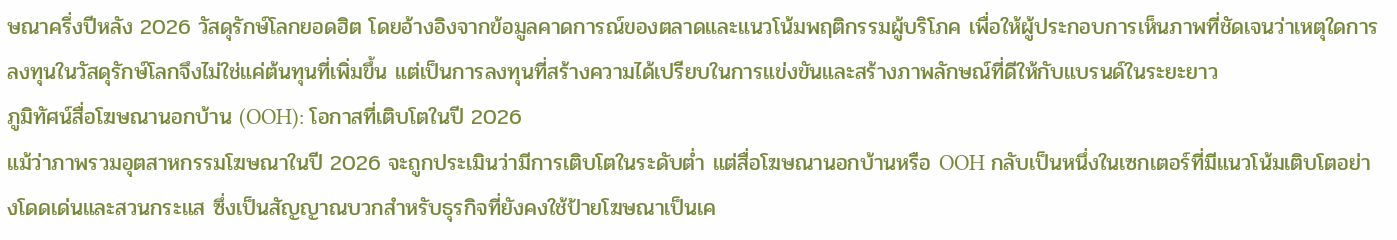ษณาครึ่งปีหลัง 2026 วัสดุรักษ์โลกยอดฮิต โดยอ้างอิงจากข้อมูลคาดการณ์ของตลาดและแนวโน้มพฤติกรรมผู้บริโภค เพื่อให้ผู้ประกอบการเห็นภาพที่ชัดเจนว่าเหตุใดการลงทุนในวัสดุรักษ์โลกจึงไม่ใช่แค่ต้นทุนที่เพิ่มขึ้น แต่เป็นการลงทุนที่สร้างความได้เปรียบในการแข่งขันและสร้างภาพลักษณ์ที่ดีให้กับแบรนด์ในระยะยาว
ภูมิทัศน์สื่อโฆษณานอกบ้าน (OOH): โอกาสที่เติบโตในปี 2026
แม้ว่าภาพรวมอุตสาหกรรมโฆษณาในปี 2026 จะถูกประเมินว่ามีการเติบโตในระดับต่ำ แต่สื่อโฆษณานอกบ้านหรือ OOH กลับเป็นหนึ่งในเซกเตอร์ที่มีแนวโน้มเติบโตอย่างโดดเด่นและสวนกระแส ซึ่งเป็นสัญญาณบวกสำหรับธุรกิจที่ยังคงใช้ป้ายโฆษณาเป็นเค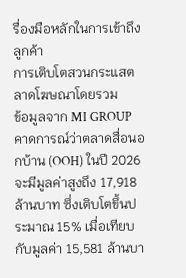รื่องมือหลักในการเข้าถึงลูกค้า
การเติบโตสวนกระแสตลาดโฆษณาโดยรวม
ข้อมูลจาก MI GROUP คาดการณ์ว่าตลาดสื่อนอกบ้าน (OOH) ในปี 2026 จะมีมูลค่าสูงถึง 17,918 ล้านบาท ซึ่งเติบโตขึ้นประมาณ 15% เมื่อเทียบกับมูลค่า 15,581 ล้านบา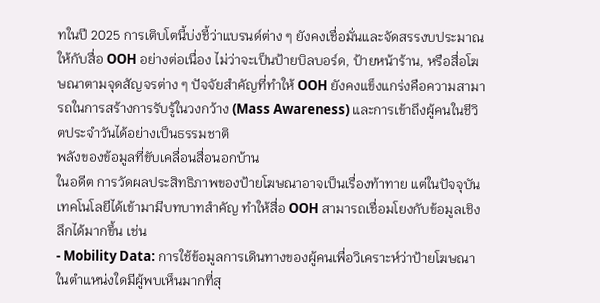ทในปี 2025 การเติบโตนี้บ่งชี้ว่าแบรนด์ต่าง ๆ ยังคงเชื่อมั่นและจัดสรรงบประมาณให้กับสื่อ OOH อย่างต่อเนื่อง ไม่ว่าจะเป็นป้ายบิลบอร์ด, ป้ายหน้าร้าน, หรือสื่อโฆษณาตามจุดสัญจรต่าง ๆ ปัจจัยสำคัญที่ทำให้ OOH ยังคงแข็งแกร่งคือความสามารถในการสร้างการรับรู้ในวงกว้าง (Mass Awareness) และการเข้าถึงผู้คนในชีวิตประจำวันได้อย่างเป็นธรรมชาติ
พลังของข้อมูลที่ขับเคลื่อนสื่อนอกบ้าน
ในอดีต การวัดผลประสิทธิภาพของป้ายโฆษณาอาจเป็นเรื่องท้าทาย แต่ในปัจจุบันเทคโนโลยีได้เข้ามามีบทบาทสำคัญ ทำให้สื่อ OOH สามารถเชื่อมโยงกับข้อมูลเชิงลึกได้มากขึ้น เช่น
- Mobility Data: การใช้ข้อมูลการเดินทางของผู้คนเพื่อวิเคราะห์ว่าป้ายโฆษณาในตำแหน่งใดมีผู้พบเห็นมากที่สุ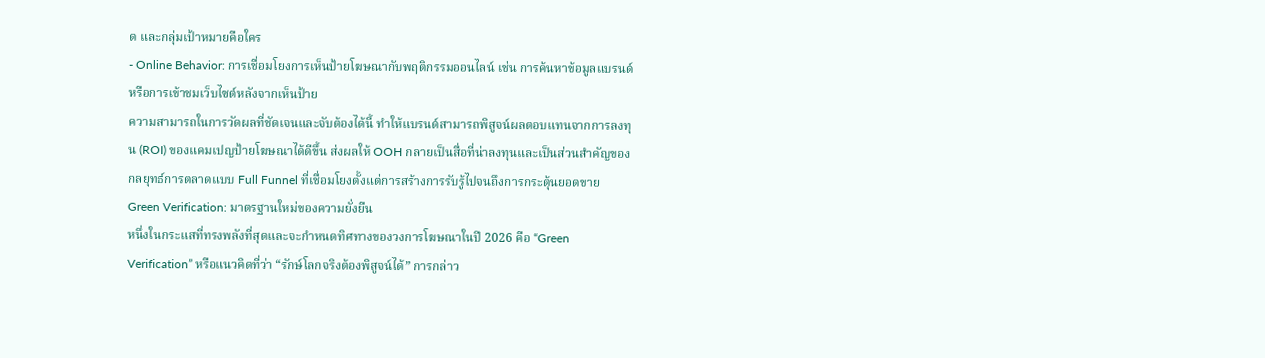ด และกลุ่มเป้าหมายคือใคร
- Online Behavior: การเชื่อมโยงการเห็นป้ายโฆษณากับพฤติกรรมออนไลน์ เช่น การค้นหาข้อมูลแบรนด์ หรือการเข้าชมเว็บไซต์หลังจากเห็นป้าย
ความสามารถในการวัดผลที่ชัดเจนและจับต้องได้นี้ ทำให้แบรนด์สามารถพิสูจน์ผลตอบแทนจากการลงทุน (ROI) ของแคมเปญป้ายโฆษณาได้ดีขึ้น ส่งผลให้ OOH กลายเป็นสื่อที่น่าลงทุนและเป็นส่วนสำคัญของกลยุทธ์การตลาดแบบ Full Funnel ที่เชื่อมโยงตั้งแต่การสร้างการรับรู้ไปจนถึงการกระตุ้นยอดขาย
Green Verification: มาตรฐานใหม่ของความยั่งยืน
หนึ่งในกระแสที่ทรงพลังที่สุดและจะกำหนดทิศทางของวงการโฆษณาในปี 2026 คือ “Green Verification” หรือแนวคิดที่ว่า “รักษ์โลกจริงต้องพิสูจน์ได้” การกล่าว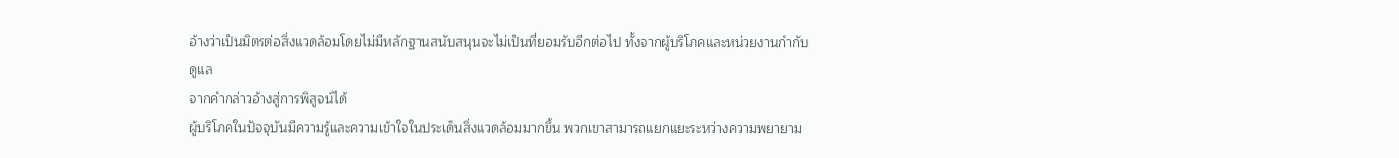อ้างว่าเป็นมิตรต่อสิ่งแวดล้อมโดยไม่มีหลักฐานสนับสนุนจะไม่เป็นที่ยอมรับอีกต่อไป ทั้งจากผู้บริโภคและหน่วยงานกำกับดูแล
จากคำกล่าวอ้างสู่การพิสูจน์ได้
ผู้บริโภคในปัจจุบันมีความรู้และความเข้าใจในประเด็นสิ่งแวดล้อมมากขึ้น พวกเขาสามารถแยกแยะระหว่างความพยายาม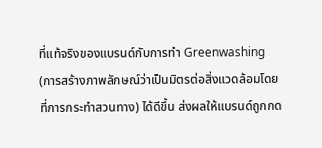ที่แท้จริงของแบรนด์กับการทำ Greenwashing (การสร้างภาพลักษณ์ว่าเป็นมิตรต่อสิ่งแวดล้อมโดยที่การกระทำสวนทาง) ได้ดีขึ้น ส่งผลให้แบรนด์ถูกกด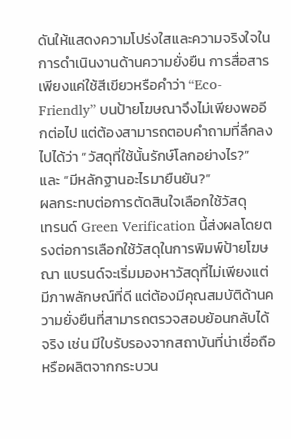ดันให้แสดงความโปร่งใสและความจริงใจในการดำเนินงานด้านความยั่งยืน การสื่อสารเพียงแค่ใช้สีเขียวหรือคำว่า “Eco-Friendly” บนป้ายโฆษณาจึงไม่เพียงพออีกต่อไป แต่ต้องสามารถตอบคำถามที่ลึกลงไปได้ว่า “วัสดุที่ใช้นั้นรักษ์โลกอย่างไร?” และ “มีหลักฐานอะไรมายืนยัน?”
ผลกระทบต่อการตัดสินใจเลือกใช้วัสดุ
เทรนด์ Green Verification นี้ส่งผลโดยตรงต่อการเลือกใช้วัสดุในการพิมพ์ป้ายโฆษณา แบรนด์จะเริ่มมองหาวัสดุที่ไม่เพียงแต่มีภาพลักษณ์ที่ดี แต่ต้องมีคุณสมบัติด้านความยั่งยืนที่สามารถตรวจสอบย้อนกลับได้จริง เช่น มีใบรับรองจากสถาบันที่น่าเชื่อถือ หรือผลิตจากกระบวน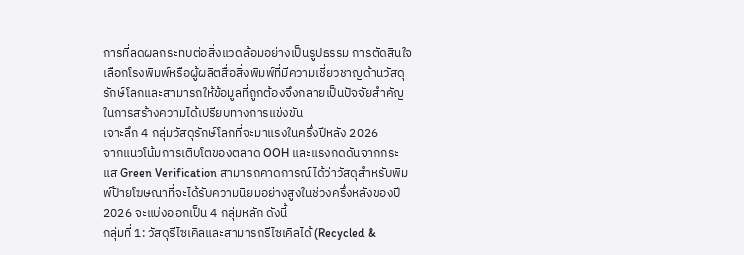การที่ลดผลกระทบต่อสิ่งแวดล้อมอย่างเป็นรูปธรรม การตัดสินใจเลือกโรงพิมพ์หรือผู้ผลิตสื่อสิ่งพิมพ์ที่มีความเชี่ยวชาญด้านวัสดุรักษ์โลกและสามารถให้ข้อมูลที่ถูกต้องจึงกลายเป็นปัจจัยสำคัญในการสร้างความได้เปรียบทางการแข่งขัน
เจาะลึก 4 กลุ่มวัสดุรักษ์โลกที่จะมาแรงในครึ่งปีหลัง 2026
จากแนวโน้มการเติบโตของตลาด OOH และแรงกดดันจากกระแส Green Verification สามารถคาดการณ์ได้ว่าวัสดุสำหรับพิมพ์ป้ายโฆษณาที่จะได้รับความนิยมอย่างสูงในช่วงครึ่งหลังของปี 2026 จะแบ่งออกเป็น 4 กลุ่มหลัก ดังนี้
กลุ่มที่ 1: วัสดุรีไซเคิลและสามารถรีไซเคิลได้ (Recycled &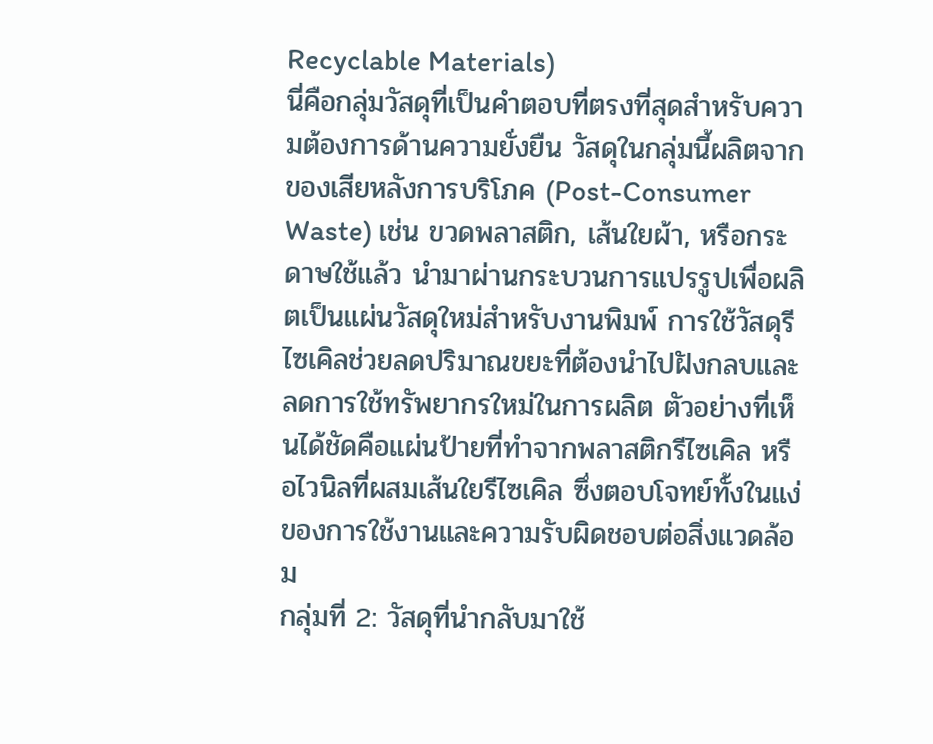Recyclable Materials)
นี่คือกลุ่มวัสดุที่เป็นคำตอบที่ตรงที่สุดสำหรับความต้องการด้านความยั่งยืน วัสดุในกลุ่มนี้ผลิตจากของเสียหลังการบริโภค (Post-Consumer Waste) เช่น ขวดพลาสติก, เส้นใยผ้า, หรือกระดาษใช้แล้ว นำมาผ่านกระบวนการแปรรูปเพื่อผลิตเป็นแผ่นวัสดุใหม่สำหรับงานพิมพ์ การใช้วัสดุรีไซเคิลช่วยลดปริมาณขยะที่ต้องนำไปฝังกลบและลดการใช้ทรัพยากรใหม่ในการผลิต ตัวอย่างที่เห็นได้ชัดคือแผ่นป้ายที่ทำจากพลาสติกรีไซเคิล หรือไวนิลที่ผสมเส้นใยรีไซเคิล ซึ่งตอบโจทย์ทั้งในแง่ของการใช้งานและความรับผิดชอบต่อสิ่งแวดล้อม
กลุ่มที่ 2: วัสดุที่นำกลับมาใช้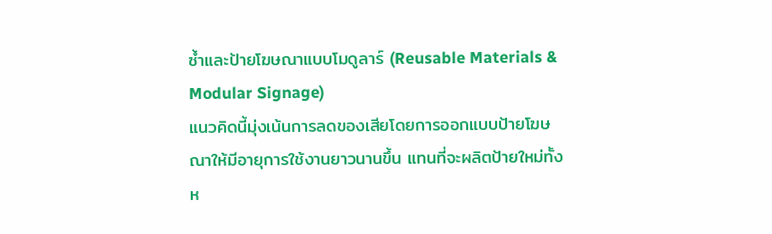ซ้ำและป้ายโฆษณาแบบโมดูลาร์ (Reusable Materials & Modular Signage)
แนวคิดนี้มุ่งเน้นการลดของเสียโดยการออกแบบป้ายโฆษณาให้มีอายุการใช้งานยาวนานขึ้น แทนที่จะผลิตป้ายใหม่ทั้งห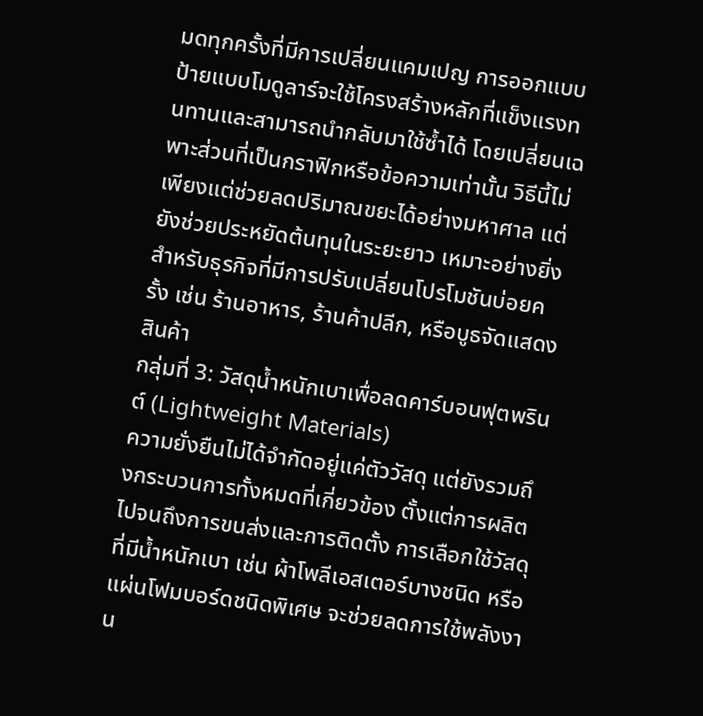มดทุกครั้งที่มีการเปลี่ยนแคมเปญ การออกแบบป้ายแบบโมดูลาร์จะใช้โครงสร้างหลักที่แข็งแรงทนทานและสามารถนำกลับมาใช้ซ้ำได้ โดยเปลี่ยนเฉพาะส่วนที่เป็นกราฟิกหรือข้อความเท่านั้น วิธีนี้ไม่เพียงแต่ช่วยลดปริมาณขยะได้อย่างมหาศาล แต่ยังช่วยประหยัดต้นทุนในระยะยาว เหมาะอย่างยิ่งสำหรับธุรกิจที่มีการปรับเปลี่ยนโปรโมชันบ่อยครั้ง เช่น ร้านอาหาร, ร้านค้าปลีก, หรือบูธจัดแสดงสินค้า
กลุ่มที่ 3: วัสดุน้ำหนักเบาเพื่อลดคาร์บอนฟุตพรินต์ (Lightweight Materials)
ความยั่งยืนไม่ได้จำกัดอยู่แค่ตัววัสดุ แต่ยังรวมถึงกระบวนการทั้งหมดที่เกี่ยวข้อง ตั้งแต่การผลิตไปจนถึงการขนส่งและการติดตั้ง การเลือกใช้วัสดุที่มีน้ำหนักเบา เช่น ผ้าโพลีเอสเตอร์บางชนิด หรือแผ่นโฟมบอร์ดชนิดพิเศษ จะช่วยลดการใช้พลังงาน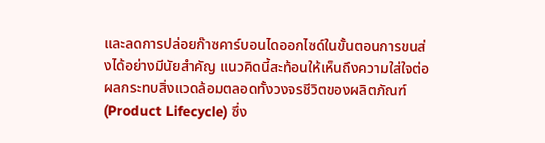และลดการปล่อยก๊าซคาร์บอนไดออกไซด์ในขั้นตอนการขนส่งได้อย่างมีนัยสำคัญ แนวคิดนี้สะท้อนให้เห็นถึงความใส่ใจต่อผลกระทบสิ่งแวดล้อมตลอดทั้งวงจรชีวิตของผลิตภัณฑ์ (Product Lifecycle) ซึ่ง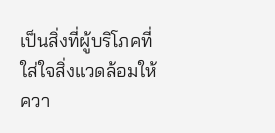เป็นสิ่งที่ผู้บริโภคที่ใส่ใจสิ่งแวดล้อมให้ควา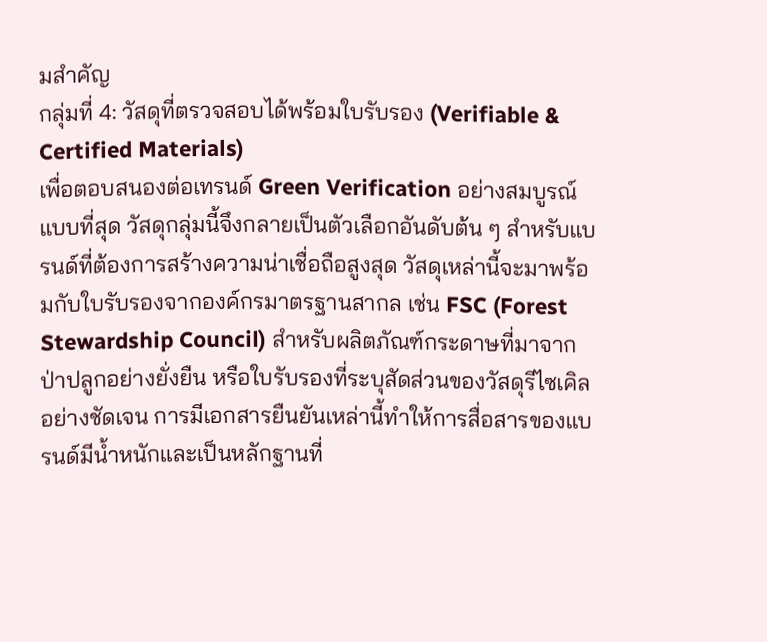มสำคัญ
กลุ่มที่ 4: วัสดุที่ตรวจสอบได้พร้อมใบรับรอง (Verifiable & Certified Materials)
เพื่อตอบสนองต่อเทรนด์ Green Verification อย่างสมบูรณ์แบบที่สุด วัสดุกลุ่มนี้จึงกลายเป็นตัวเลือกอันดับต้น ๆ สำหรับแบรนด์ที่ต้องการสร้างความน่าเชื่อถือสูงสุด วัสดุเหล่านี้จะมาพร้อมกับใบรับรองจากองค์กรมาตรฐานสากล เช่น FSC (Forest Stewardship Council) สำหรับผลิตภัณฑ์กระดาษที่มาจากป่าปลูกอย่างยั่งยืน หรือใบรับรองที่ระบุสัดส่วนของวัสดุรีไซเคิลอย่างชัดเจน การมีเอกสารยืนยันเหล่านี้ทำให้การสื่อสารของแบรนด์มีน้ำหนักและเป็นหลักฐานที่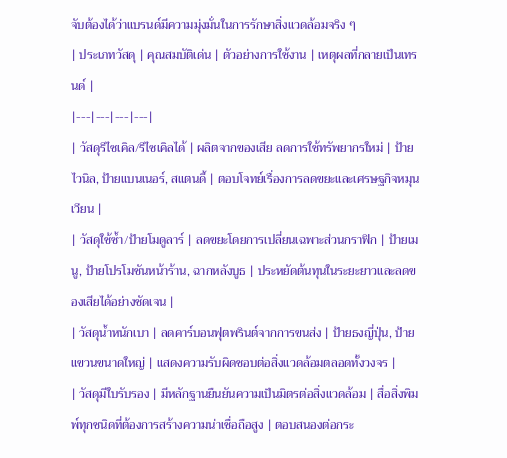จับต้องได้ว่าแบรนด์มีความมุ่งมั่นในการรักษาสิ่งแวดล้อมจริง ๆ
| ประเภทวัสดุ | คุณสมบัติเด่น | ตัวอย่างการใช้งาน | เหตุผลที่กลายเป็นเทรนด์ |
|---|---|---|---|
| วัสดุรีไซเคิล/รีไซเคิลได้ | ผลิตจากของเสีย ลดการใช้ทรัพยากรใหม่ | ป้ายไวนิล, ป้ายแบนเนอร์, สแตนดี้ | ตอบโจทย์เรื่องการลดขยะและเศรษฐกิจหมุนเวียน |
| วัสดุใช้ซ้ำ/ป้ายโมดูลาร์ | ลดขยะโดยการเปลี่ยนเฉพาะส่วนกราฟิก | ป้ายเมนู, ป้ายโปรโมชันหน้าร้าน, ฉากหลังบูธ | ประหยัดต้นทุนในระยะยาวและลดของเสียได้อย่างชัดเจน |
| วัสดุน้ำหนักเบา | ลดคาร์บอนฟุตพรินต์จากการขนส่ง | ป้ายธงญี่ปุ่น, ป้ายแขวนขนาดใหญ่ | แสดงความรับผิดชอบต่อสิ่งแวดล้อมตลอดทั้งวงจร |
| วัสดุมีใบรับรอง | มีหลักฐานยืนยันความเป็นมิตรต่อสิ่งแวดล้อม | สื่อสิ่งพิมพ์ทุกชนิดที่ต้องการสร้างความน่าเชื่อถือสูง | ตอบสนองต่อกระ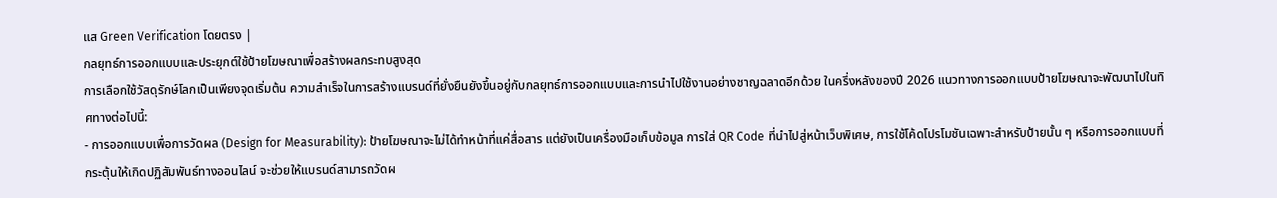แส Green Verification โดยตรง |
กลยุทธ์การออกแบบและประยุกต์ใช้ป้ายโฆษณาเพื่อสร้างผลกระทบสูงสุด
การเลือกใช้วัสดุรักษ์โลกเป็นเพียงจุดเริ่มต้น ความสำเร็จในการสร้างแบรนด์ที่ยั่งยืนยังขึ้นอยู่กับกลยุทธ์การออกแบบและการนำไปใช้งานอย่างชาญฉลาดอีกด้วย ในครึ่งหลังของปี 2026 แนวทางการออกแบบป้ายโฆษณาจะพัฒนาไปในทิศทางต่อไปนี้:
- การออกแบบเพื่อการวัดผล (Design for Measurability): ป้ายโฆษณาจะไม่ได้ทำหน้าที่แค่สื่อสาร แต่ยังเป็นเครื่องมือเก็บข้อมูล การใส่ QR Code ที่นำไปสู่หน้าเว็บพิเศษ, การใช้โค้ดโปรโมชันเฉพาะสำหรับป้ายนั้น ๆ หรือการออกแบบที่กระตุ้นให้เกิดปฏิสัมพันธ์ทางออนไลน์ จะช่วยให้แบรนด์สามารถวัดผ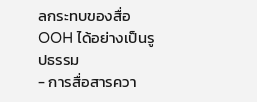ลกระทบของสื่อ OOH ได้อย่างเป็นรูปธรรม
- การสื่อสารควา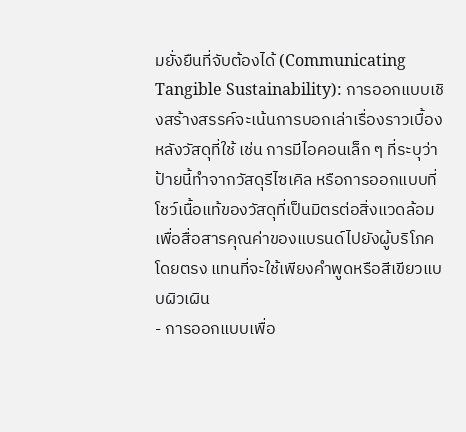มยั่งยืนที่จับต้องได้ (Communicating Tangible Sustainability): การออกแบบเชิงสร้างสรรค์จะเน้นการบอกเล่าเรื่องราวเบื้องหลังวัสดุที่ใช้ เช่น การมีไอคอนเล็ก ๆ ที่ระบุว่าป้ายนี้ทำจากวัสดุรีไซเคิล หรือการออกแบบที่โชว์เนื้อแท้ของวัสดุที่เป็นมิตรต่อสิ่งแวดล้อม เพื่อสื่อสารคุณค่าของแบรนด์ไปยังผู้บริโภคโดยตรง แทนที่จะใช้เพียงคำพูดหรือสีเขียวแบบผิวเผิน
- การออกแบบเพื่อ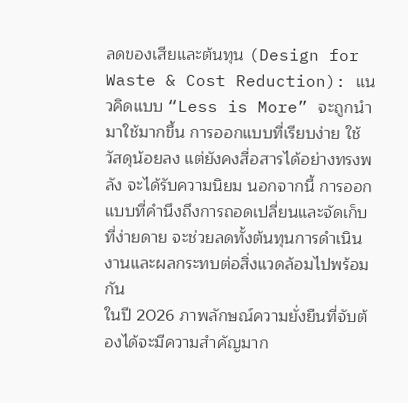ลดของเสียและต้นทุน (Design for Waste & Cost Reduction): แนวคิดแบบ “Less is More” จะถูกนำมาใช้มากขึ้น การออกแบบที่เรียบง่าย ใช้วัสดุน้อยลง แต่ยังคงสื่อสารได้อย่างทรงพลัง จะได้รับความนิยม นอกจากนี้ การออกแบบที่คำนึงถึงการถอดเปลี่ยนและจัดเก็บที่ง่ายดาย จะช่วยลดทั้งต้นทุนการดำเนินงานและผลกระทบต่อสิ่งแวดล้อมไปพร้อมกัน
ในปี 2026 ภาพลักษณ์ความยั่งยืนที่จับต้องได้จะมีความสำคัญมาก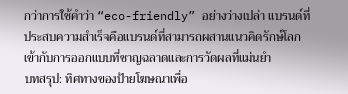กว่าการใช้คำว่า “eco-friendly” อย่างว่างเปล่า แบรนด์ที่ประสบความสำเร็จคือแบรนด์ที่สามารถผสานแนวคิดรักษ์โลกเข้ากับการออกแบบที่ชาญฉลาดและการวัดผลที่แม่นยำ
บทสรุป: ทิศทางของป้ายโฆษณาเพื่อ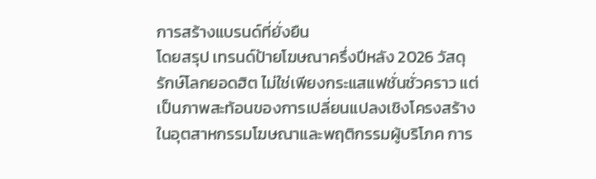การสร้างแบรนด์ที่ยั่งยืน
โดยสรุป เทรนด์ป้ายโฆษณาครึ่งปีหลัง 2026 วัสดุรักษ์โลกยอดฮิต ไม่ใช่เพียงกระแสแฟชั่นชั่วคราว แต่เป็นภาพสะท้อนของการเปลี่ยนแปลงเชิงโครงสร้างในอุตสาหกรรมโฆษณาและพฤติกรรมผู้บริโภค การ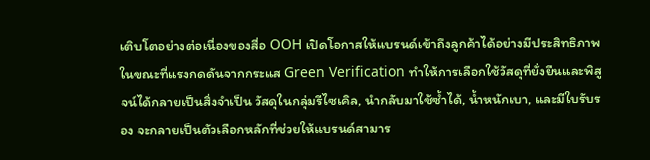เติบโตอย่างต่อเนื่องของสื่อ OOH เปิดโอกาสให้แบรนด์เข้าถึงลูกค้าได้อย่างมีประสิทธิภาพ ในขณะที่แรงกดดันจากกระแส Green Verification ทำให้การเลือกใช้วัสดุที่ยั่งยืนและพิสูจน์ได้กลายเป็นสิ่งจำเป็น วัสดุในกลุ่มรีไซเคิล, นำกลับมาใช้ซ้ำได้, น้ำหนักเบา, และมีใบรับรอง จะกลายเป็นตัวเลือกหลักที่ช่วยให้แบรนด์สามาร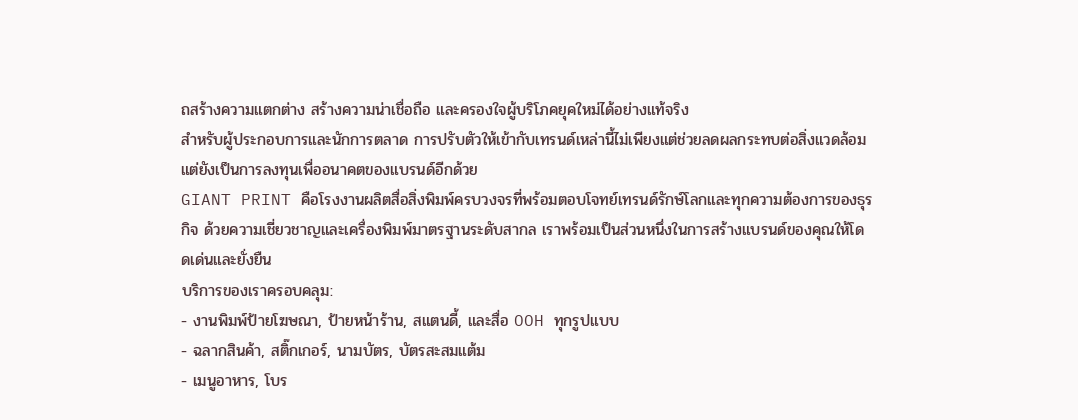ถสร้างความแตกต่าง สร้างความน่าเชื่อถือ และครองใจผู้บริโภคยุคใหม่ได้อย่างแท้จริง
สำหรับผู้ประกอบการและนักการตลาด การปรับตัวให้เข้ากับเทรนด์เหล่านี้ไม่เพียงแต่ช่วยลดผลกระทบต่อสิ่งแวดล้อม แต่ยังเป็นการลงทุนเพื่ออนาคตของแบรนด์อีกด้วย
GIANT PRINT คือโรงงานผลิตสื่อสิ่งพิมพ์ครบวงจรที่พร้อมตอบโจทย์เทรนด์รักษ์โลกและทุกความต้องการของธุรกิจ ด้วยความเชี่ยวชาญและเครื่องพิมพ์มาตรฐานระดับสากล เราพร้อมเป็นส่วนหนึ่งในการสร้างแบรนด์ของคุณให้โดดเด่นและยั่งยืน
บริการของเราครอบคลุม:
- งานพิมพ์ป้ายโฆษณา, ป้ายหน้าร้าน, สแตนดี้, และสื่อ OOH ทุกรูปแบบ
- ฉลากสินค้า, สติ๊กเกอร์, นามบัตร, บัตรสะสมแต้ม
- เมนูอาหาร, โบร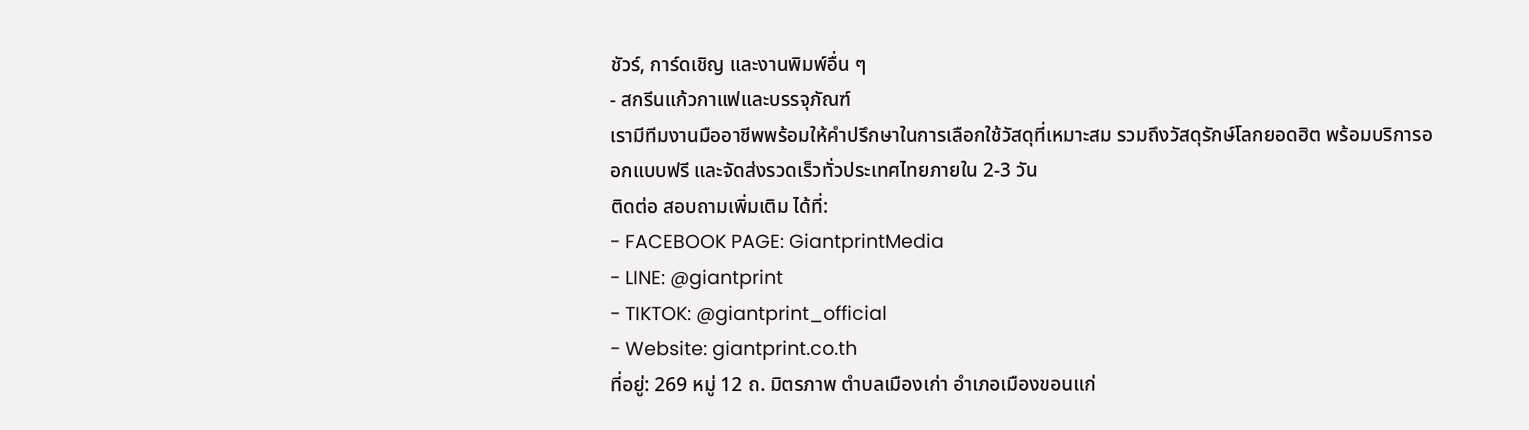ชัวร์, การ์ดเชิญ และงานพิมพ์อื่น ๆ
- สกรีนแก้วกาแฟและบรรจุภัณฑ์
เรามีทีมงานมืออาชีพพร้อมให้คำปรึกษาในการเลือกใช้วัสดุที่เหมาะสม รวมถึงวัสดุรักษ์โลกยอดฮิต พร้อมบริการออกแบบฟรี และจัดส่งรวดเร็วทั่วประเทศไทยภายใน 2-3 วัน
ติดต่อ สอบถามเพิ่มเติม ได้ที่:
- FACEBOOK PAGE: GiantprintMedia
- LINE: @giantprint
- TIKTOK: @giantprint_official
- Website: giantprint.co.th
ที่อยู่: 269 หมู่ 12 ถ. มิตรภาพ ตำบลเมืองเก่า อำเภอเมืองขอนแก่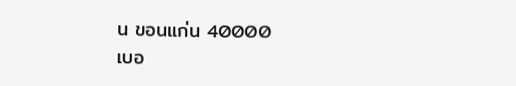น ขอนแก่น 40000
เบอ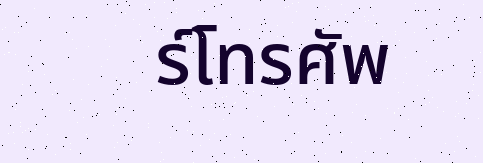ร์โทรศัพ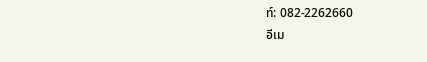ท์: 082-2262660
อีเม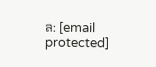ล: [email protected]